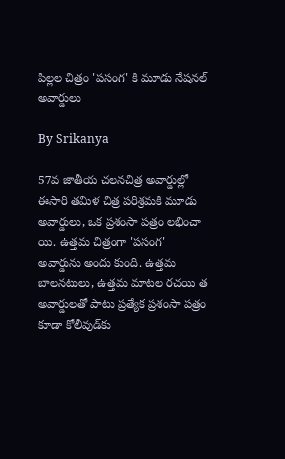పిల్లల చిత్రం 'పసంగ' కి మూడు నేషనల్ అవార్డులు

By Srikanya

57వ జాతీయ చలనచిత్ర అవార్డుల్లో ఈసారి తమిళ చిత్ర పరిశ్రమకి మూడు అవార్డులు, ఒక ప్రశంసా పత్రం లభించా యి. ఉత్తమ చిత్రంగా 'పసంగ' అవార్డును అందు కుంది. ఉత్తమ బాలనటులు, ఉత్తమ మాటల రచయి త అవార్డులతో పాటు ప్రత్యేక ప్రశంసా పత్రం కూడా కోలీవుడ్‌కు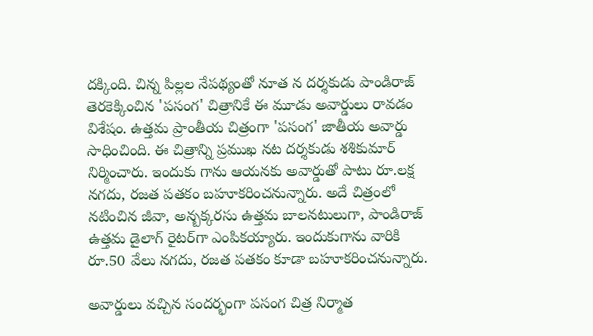దక్కింది. చిన్న పిల్లల నేపథ్యంతో నూత న దర్శకుడు పాండిరాజ్ తెరకెక్కించిన 'పసంగ' చిత్రానికే ఈ మూడు అవార్డులు రావడం విశేషం. ఉత్తమ ప్రాంతీయ చిత్రంగా 'పసంగ' జాతీయ అవార్డు సాధించింది. ఈ చిత్రాన్ని ప్రముఖ నట దర్శకుడు శశికుమార్ నిర్మించారు. ఇందుకు గాను ఆయనకు అవార్డుతో పాటు రూ.లక్ష నగదు, రజత పతకం బహూకరించనున్నారు. అదే చిత్రంలో నటించిన జీవా, అన్బక్కరసు ఉత్తమ బాలనటులుగా, పాండిరాజ్ ఉత్తమ డైలాగ్ రైటర్‌గా ఎంపికయ్యారు. ఇందుకుగాను వారికి రూ.50 వేలు నగదు, రజత పతకం కూడా బహూకరించనున్నారు.

అవార్డులు వచ్చిన సందర్భంగా పసంగ చిత్ర నిర్మాత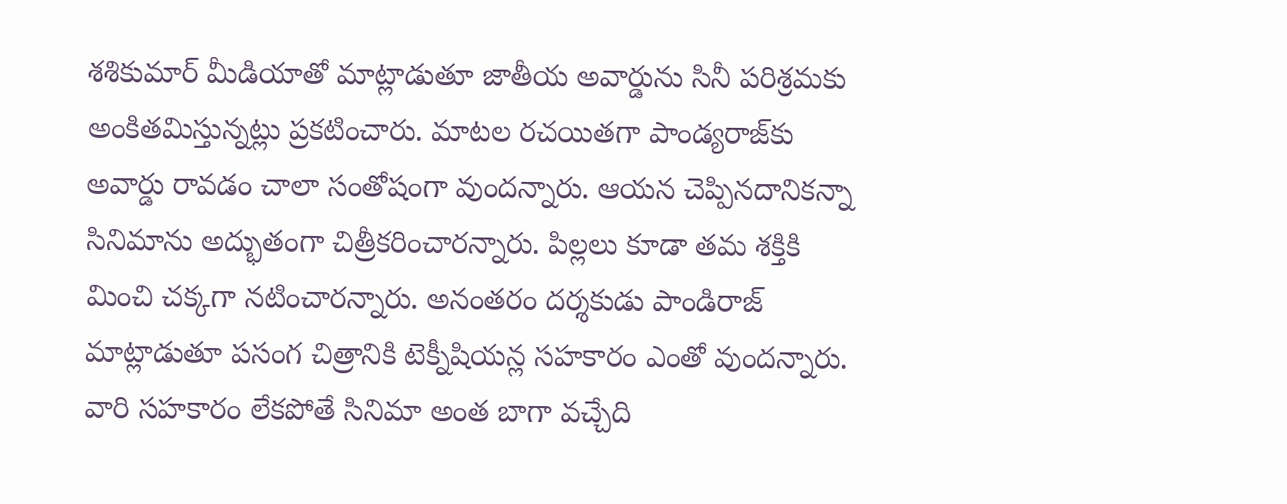శశికుమార్ మీడియాతో మాట్లాడుతూ జాతీయ అవార్డును సినీ పరిశ్రమకు అంకితమిస్తున్నట్లు ప్రకటించారు. మాటల రచయితగా పాండ్యరాజ్‌కు అవార్డు రావడం చాలా సంతోషంగా వుందన్నారు. ఆయన చెప్పినదానికన్నా సినిమాను అద్భుతంగా చిత్రీకరించారన్నారు. పిల్లలు కూడా తమ శక్తికి మించి చక్కగా నటించారన్నారు. అనంతరం దర్శకుడు పాండిరాజ్ మాట్లాడుతూ పసంగ చిత్రానికి టెక్నీషియన్ల సహకారం ఎంతో వుందన్నారు. వారి సహకారం లేకపోతే సినిమా అంత బాగా వచ్చేది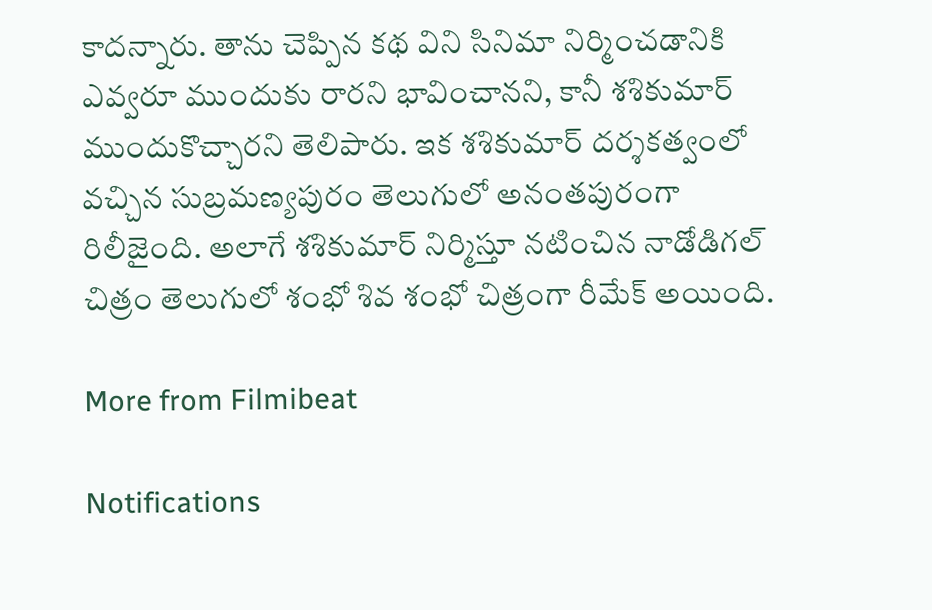కాదన్నారు. తాను చెప్పిన కథ విని సినిమా నిర్మించడానికి ఎవ్వరూ ముందుకు రారని భావించానని, కానీ శశికుమార్ ముందుకొచ్చారని తెలిపారు. ఇక శశికుమార్ దర్శకత్వంలో వచ్చిన సుబ్రమణ్యపురం తెలుగులో అనంతపురంగా రిలీజైంది. అలాగే శశికుమార్ నిర్మిస్తూ నటించిన నాడోడిగల్ చిత్రం తెలుగులో శంభో శివ శంభో చిత్రంగా రీమేక్ అయింది.

More from Filmibeat

Notifications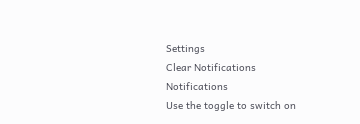Settings
Clear Notifications
Notifications
Use the toggle to switch on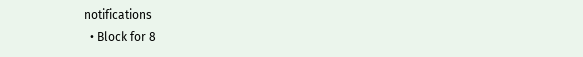notifications
  • Block for 8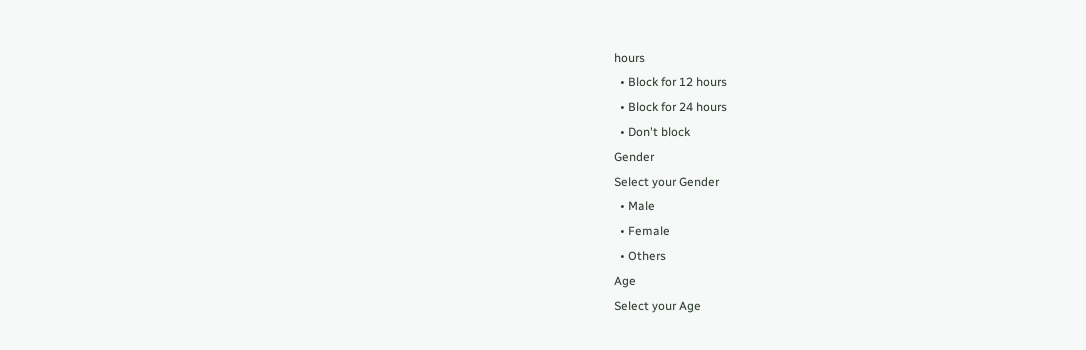hours
  • Block for 12 hours
  • Block for 24 hours
  • Don't block
Gender
Select your Gender
  • Male
  • Female
  • Others
Age
Select your Age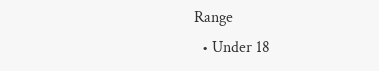Range
  • Under 18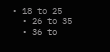• 18 to 25
  • 26 to 35
  • 36 to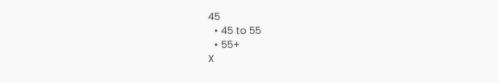45
  • 45 to 55
  • 55+
X